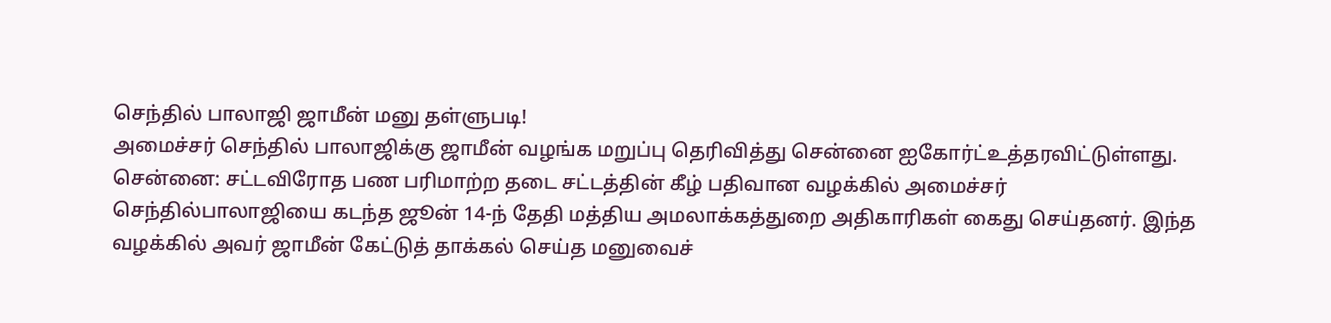செந்தில் பாலாஜி ஜாமீன் மனு தள்ளுபடி!
அமைச்சர் செந்தில் பாலாஜிக்கு ஜாமீன் வழங்க மறுப்பு தெரிவித்து சென்னை ஐகோர்ட்உத்தரவிட்டுள்ளது.
சென்னை: சட்டவிரோத பண பரிமாற்ற தடை சட்டத்தின் கீழ் பதிவான வழக்கில் அமைச்சர் செந்தில்பாலாஜியை கடந்த ஜூன் 14-ந் தேதி மத்திய அமலாக்கத்துறை அதிகாரிகள் கைது செய்தனர். இந்த வழக்கில் அவர் ஜாமீன் கேட்டுத் தாக்கல் செய்த மனுவைச்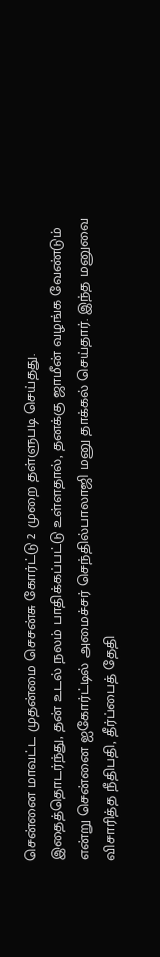சென்னை மாவட்ட முதன்மை செசன்சு கோர்ட்டு 2 முறை தள்ளுபடி செய்தது.
இதைத்தொடர்ந்து, தன் உடல் நலம் பாதிக்கப்பட்டு உள்ளதால், தனக்கு ஜாமீன் வழங்க வேண்டும் என்று சென்னை ஐகோர்ட்டில் அமைச்சர் செந்தில்பாலாஜி மனு தாக்கல் செய்தார். இந்த மனுவை விசாரித்த நீதிபதி, தீர்ப்பைத் தேதி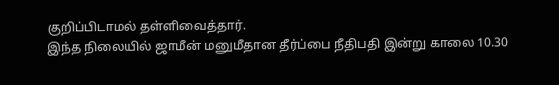குறிப்பிடாமல் தள்ளிவைத்தார்.
இந்த நிலையில் ஜாமீன் மனுமீதான தீர்ப்பை நீதிபதி இன்று காலை 10.30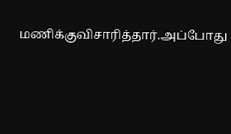மணிக்குவிசாரித்தார்.அப்போது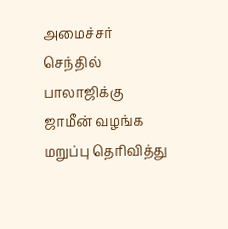அமைச்சர் செந்தில் பாலாஜிக்கு ஜாமீன் வழங்க மறுப்பு தெரிவித்து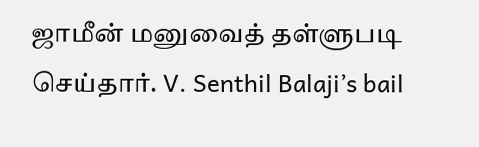ஜாமீன் மனுவைத் தள்ளுபடி செய்தார். V. Senthil Balaji’s bail